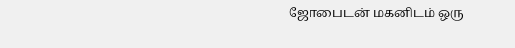ஜோபைடன் மகனிடம் ஒரு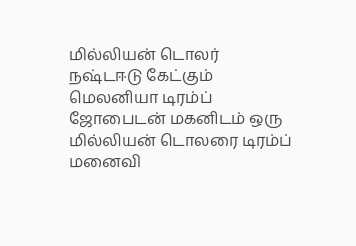மில்லியன் டொலர் நஷ்டஈடு கேட்கும் மெலனியா டிரம்ப்
ஜோபைடன் மகனிடம் ஒரு மில்லியன் டொலரை டிரம்ப் மனைவி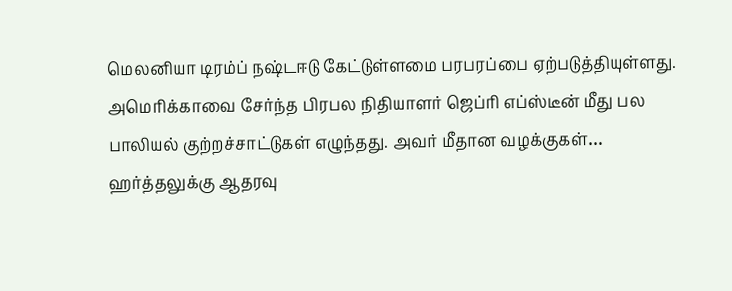மெலனியா டிரம்ப் நஷ்டஈடு கேட்டுள்ளமை பரபரப்பை ஏற்படுத்தியுள்ளது.
அமெரிக்காவை சேர்ந்த பிரபல நிதியாளர் ஜெப்ரி எப்ஸ்டீன் மீது பல பாலியல் குற்றச்சாட்டுகள் எழுந்தது. அவர் மீதான வழக்குகள்…
ஹர்த்தலுக்கு ஆதரவு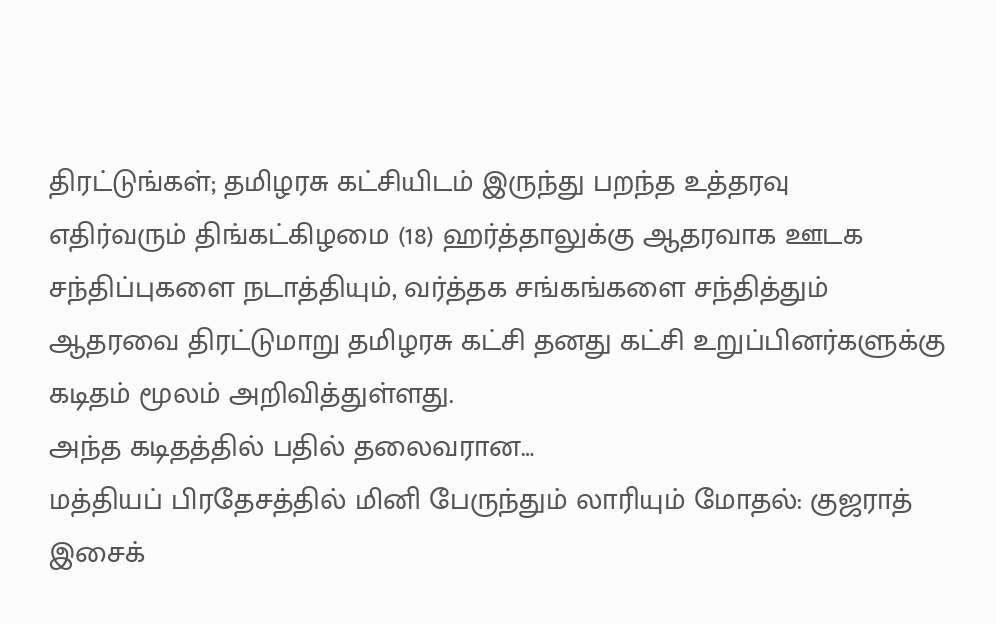திரட்டுங்கள்; தமிழரசு கட்சியிடம் இருந்து பறந்த உத்தரவு
எதிர்வரும் திங்கட்கிழமை (18) ஹர்த்தாலுக்கு ஆதரவாக ஊடக சந்திப்புகளை நடாத்தியும், வர்த்தக சங்கங்களை சந்தித்தும் ஆதரவை திரட்டுமாறு தமிழரசு கட்சி தனது கட்சி உறுப்பினர்களுக்கு கடிதம் மூலம் அறிவித்துள்ளது.
அந்த கடிதத்தில் பதில் தலைவரான…
மத்தியப் பிரதேசத்தில் மினி பேருந்தும் லாரியும் மோதல்: குஜராத் இசைக்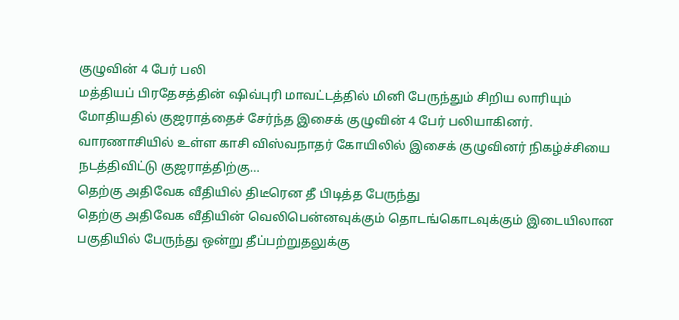குழுவின் 4 பேர் பலி
மத்தியப் பிரதேசத்தின் ஷிவ்புரி மாவட்டத்தில் மினி பேருந்தும் சிறிய லாரியும் மோதியதில் குஜராத்தைச் சேர்ந்த இசைக் குழுவின் 4 பேர் பலியாகினர்.
வாரணாசியில் உள்ள காசி விஸ்வநாதர் கோயிலில் இசைக் குழுவினர் நிகழ்ச்சியை நடத்திவிட்டு குஜராத்திற்கு…
தெற்கு அதிவேக வீதியில் திடீரென தீ பிடித்த பேருந்து
தெற்கு அதிவேக வீதியின் வெலிபென்னவுக்கும் தொடங்கொடவுக்கும் இடையிலான பகுதியில் பேருந்து ஒன்று தீப்பற்றுதலுக்கு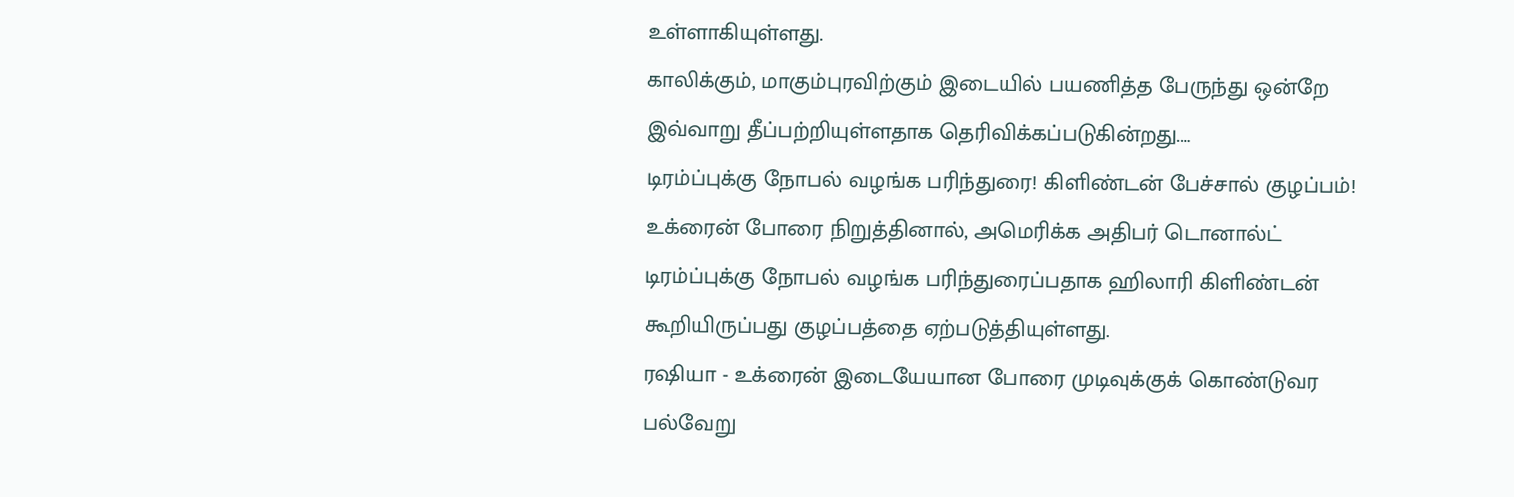உள்ளாகியுள்ளது.
காலிக்கும், மாகும்புரவிற்கும் இடையில் பயணித்த பேருந்து ஒன்றே இவ்வாறு தீப்பற்றியுள்ளதாக தெரிவிக்கப்படுகின்றது.…
டிரம்ப்புக்கு நோபல் வழங்க பரிந்துரை! கிளிண்டன் பேச்சால் குழப்பம்!
உக்ரைன் போரை நிறுத்தினால், அமெரிக்க அதிபர் டொனால்ட் டிரம்ப்புக்கு நோபல் வழங்க பரிந்துரைப்பதாக ஹிலாரி கிளிண்டன் கூறியிருப்பது குழப்பத்தை ஏற்படுத்தியுள்ளது.
ரஷியா - உக்ரைன் இடையேயான போரை முடிவுக்குக் கொண்டுவர பல்வேறு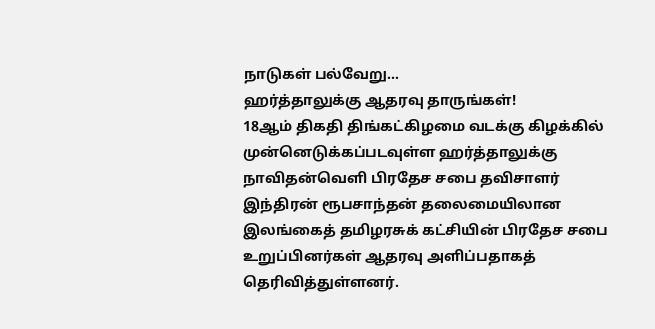நாடுகள் பல்வேறு…
ஹர்த்தாலுக்கு ஆதரவு தாருங்கள்!
18ஆம் திகதி திங்கட்கிழமை வடக்கு கிழக்கில் முன்னெடுக்கப்படவுள்ள ஹர்த்தாலுக்கு நாவிதன்வெளி பிரதேச சபை தவிசாளர் இந்திரன் ரூபசாந்தன் தலைமையிலான இலங்கைத் தமிழரசுக் கட்சியின் பிரதேச சபை உறுப்பினர்கள் ஆதரவு அளிப்பதாகத் தெரிவித்துள்ளனர்.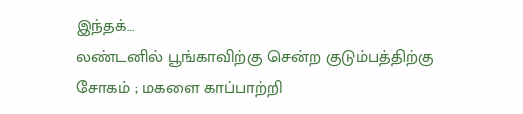இந்தக்…
லண்டனில் பூங்காவிற்கு சென்ற குடும்பத்திற்கு சோகம் ; மகளை காப்பாற்றி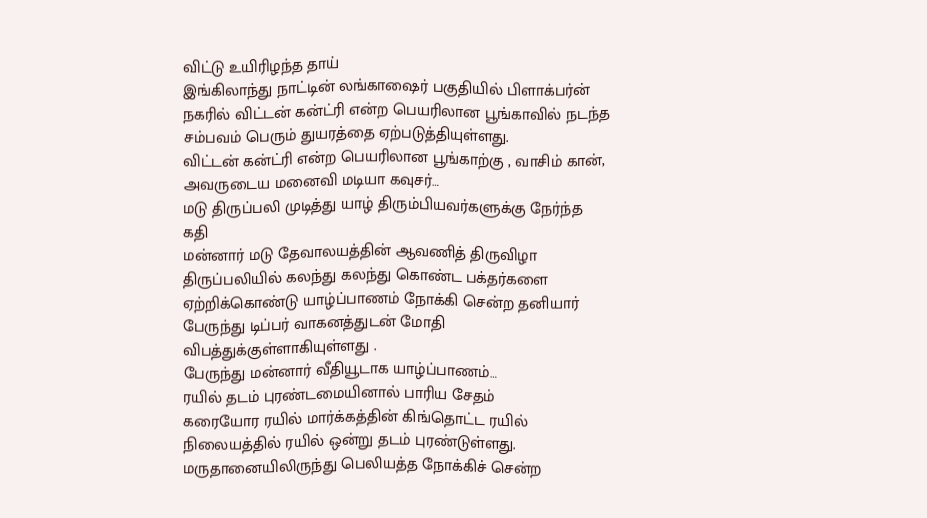விட்டு உயிரிழந்த தாய்
இங்கிலாந்து நாட்டின் லங்காஷைர் பகுதியில் பிளாக்பர்ன் நகரில் விட்டன் கன்ட்ரி என்ற பெயரிலான பூங்காவில் நடந்த சம்பவம் பெரும் துயரத்தை ஏற்படுத்தியுள்ளது.
விட்டன் கன்ட்ரி என்ற பெயரிலான பூங்காற்கு , வாசிம் கான், அவருடைய மனைவி மடியா கவுசர்…
மடு திருப்பலி முடித்து யாழ் திரும்பியவர்களுக்கு நேர்ந்த கதி
மன்னார் மடு தேவாலயத்தின் ஆவணித் திருவிழா திருப்பலியில் கலந்து கலந்து கொண்ட பக்தர்களை ஏற்றிக்கொண்டு யாழ்ப்பாணம் நோக்கி சென்ற தனியார் பேருந்து டிப்பர் வாகனத்துடன் மோதி விபத்துக்குள்ளாகியுள்ளது .
பேருந்து மன்னார் வீதியூடாக யாழ்ப்பாணம்…
ரயில் தடம் புரண்டமையினால் பாரிய சேதம்
கரையோர ரயில் மார்க்கத்தின் கிங்தொட்ட ரயில் நிலையத்தில் ரயில் ஒன்று தடம் புரண்டுள்ளது.
மருதானையிலிருந்து பெலியத்த நோக்கிச் சென்ற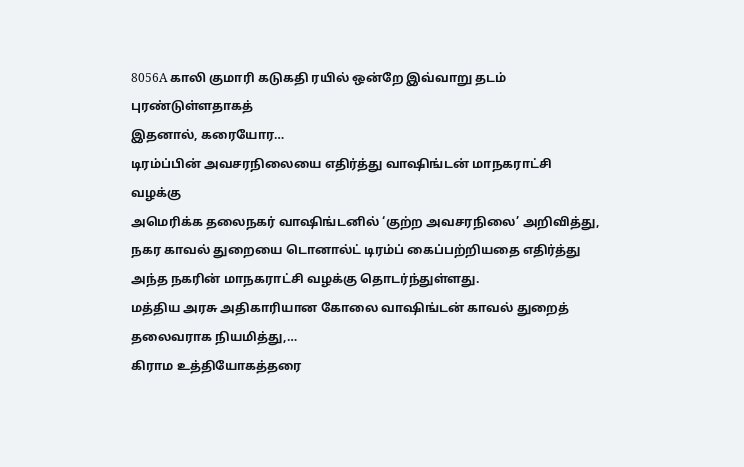8056A காலி குமாரி கடுகதி ரயில் ஒன்றே இவ்வாறு தடம் புரண்டுள்ளதாகத்
இதனால், கரையோர…
டிரம்ப்பின் அவசரநிலையை எதிர்த்து வாஷிங்டன் மாநகராட்சி வழக்கு
அமெரிக்க தலைநகர் வாஷிங்டனில் ‘குற்ற அவசரநிலை’ அறிவித்து, நகர காவல் துறையை டொனால்ட் டிரம்ப் கைப்பற்றியதை எதிர்த்து அந்த நகரின் மாநகராட்சி வழக்கு தொடர்ந்துள்ளது.
மத்திய அரசு அதிகாரியான கோலை வாஷிங்டன் காவல் துறைத் தலைவராக நியமித்து,…
கிராம உத்தியோகத்தரை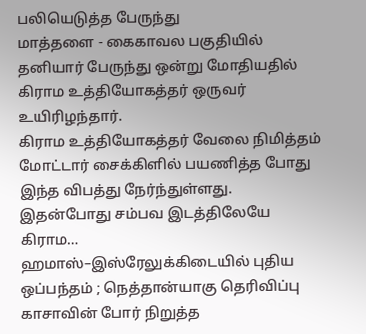பலியெடுத்த பேருந்து
மாத்தளை - கைகாவல பகுதியில் தனியார் பேருந்து ஒன்று மோதியதில் கிராம உத்தியோகத்தர் ஒருவர் உயிரிழந்தார்.
கிராம உத்தியோகத்தர் வேலை நிமித்தம் மோட்டார் சைக்கிளில் பயணித்த போது இந்த விபத்து நேர்ந்துள்ளது.
இதன்போது சம்பவ இடத்திலேயே கிராம…
ஹமாஸ்–இஸ்ரேலுக்கிடையில் புதிய ஒப்பந்தம் ; நெத்தான்யாகு தெரிவிப்பு
காசாவின் போர் நிறுத்த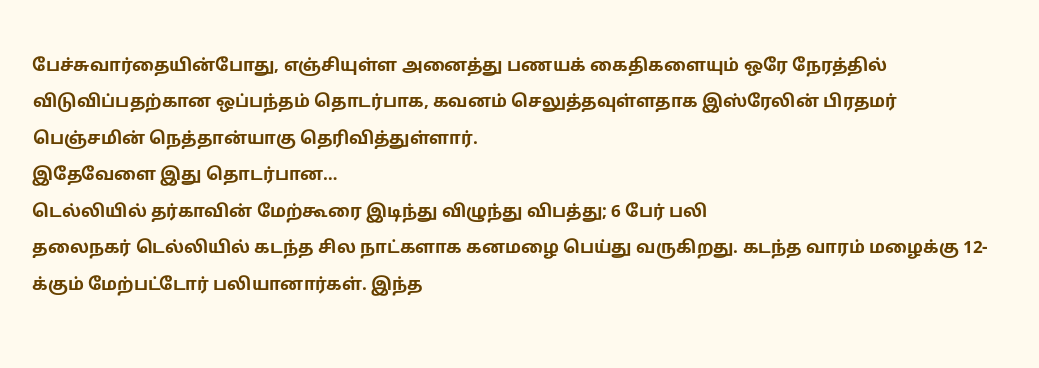பேச்சுவார்தையின்போது, எஞ்சியுள்ள அனைத்து பணயக் கைதிகளையும் ஒரே நேரத்தில் விடுவிப்பதற்கான ஒப்பந்தம் தொடர்பாக, கவனம் செலுத்தவுள்ளதாக இஸ்ரேலின் பிரதமர் பெஞ்சமின் நெத்தான்யாகு தெரிவித்துள்ளார்.
இதேவேளை இது தொடர்பான…
டெல்லியில் தர்காவின் மேற்கூரை இடிந்து விழுந்து விபத்து; 6 பேர் பலி
தலைநகர் டெல்லியில் கடந்த சில நாட்களாக கனமழை பெய்து வருகிறது. கடந்த வாரம் மழைக்கு 12-க்கும் மேற்பட்டோர் பலியானார்கள். இந்த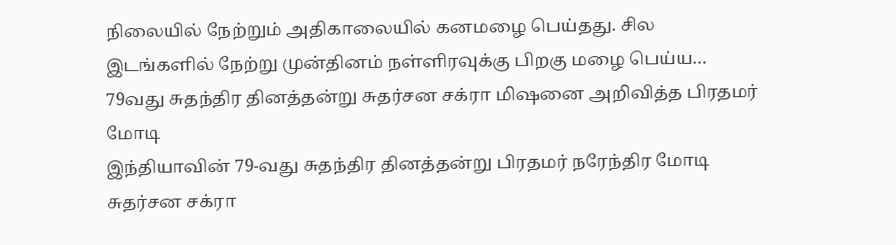நிலையில் நேற்றும் அதிகாலையில் கனமழை பெய்தது. சில இடங்களில் நேற்று முன்தினம் நள்ளிரவுக்கு பிறகு மழை பெய்ய…
79வது சுதந்திர தினத்தன்று சுதர்சன சக்ரா மிஷனை அறிவித்த பிரதமர் மோடி
இந்தியாவின் 79-வது சுதந்திர தினத்தன்று பிரதமர் நரேந்திர மோடி சுதர்சன சக்ரா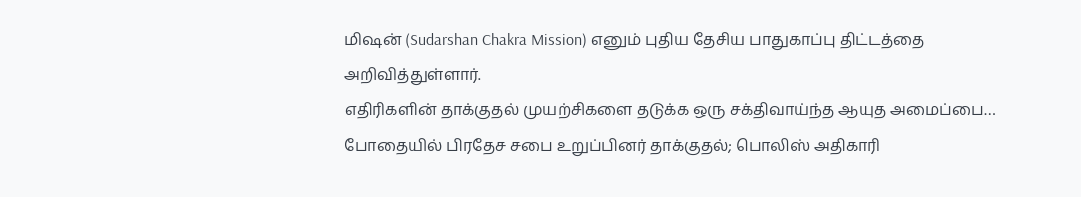மிஷன் (Sudarshan Chakra Mission) எனும் புதிய தேசிய பாதுகாப்பு திட்டத்தை அறிவித்துள்ளார்.
எதிரிகளின் தாக்குதல் முயற்சிகளை தடுக்க ஒரு சக்திவாய்ந்த ஆயுத அமைப்பை…
போதையில் பிரதேச சபை உறுப்பினர் தாக்குதல்; பொலிஸ் அதிகாரி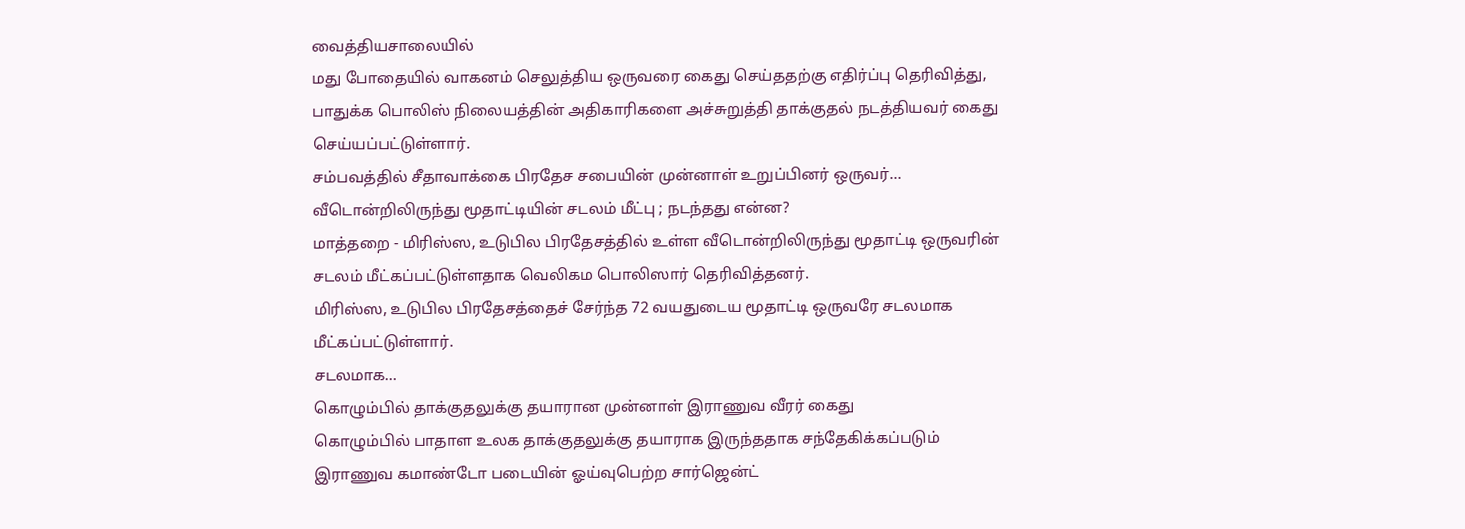வைத்தியசாலையில்
மது போதையில் வாகனம் செலுத்திய ஒருவரை கைது செய்ததற்கு எதிர்ப்பு தெரிவித்து, பாதுக்க பொலிஸ் நிலையத்தின் அதிகாரிகளை அச்சுறுத்தி தாக்குதல் நடத்தியவர் கைது செய்யப்பட்டுள்ளார்.
சம்பவத்தில் சீதாவாக்கை பிரதேச சபையின் முன்னாள் உறுப்பினர் ஒருவர்…
வீடொன்றிலிருந்து மூதாட்டியின் சடலம் மீட்பு ; நடந்தது என்ன?
மாத்தறை - மிரிஸ்ஸ, உடுபில பிரதேசத்தில் உள்ள வீடொன்றிலிருந்து மூதாட்டி ஒருவரின் சடலம் மீட்கப்பட்டுள்ளதாக வெலிகம பொலிஸார் தெரிவித்தனர்.
மிரிஸ்ஸ, உடுபில பிரதேசத்தைச் சேர்ந்த 72 வயதுடைய மூதாட்டி ஒருவரே சடலமாக மீட்கப்பட்டுள்ளார்.
சடலமாக…
கொழும்பில் தாக்குதலுக்கு தயாரான முன்னாள் இராணுவ வீரர் கைது
கொழும்பில் பாதாள உலக தாக்குதலுக்கு தயாராக இருந்ததாக சந்தேகிக்கப்படும் இராணுவ கமாண்டோ படையின் ஓய்வுபெற்ற சார்ஜென்ட்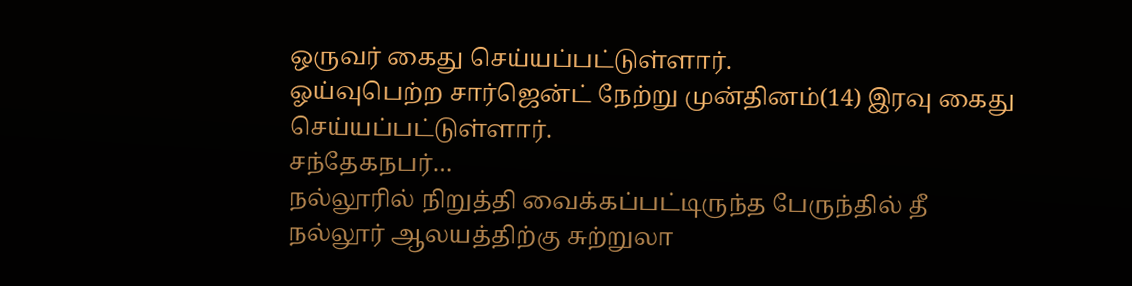ஒருவர் கைது செய்யப்பட்டுள்ளார்.
ஓய்வுபெற்ற சார்ஜென்ட் நேற்று முன்தினம்(14) இரவு கைது செய்யப்பட்டுள்ளார்.
சந்தேகநபர்…
நல்லூரில் நிறுத்தி வைக்கப்பட்டிருந்த பேருந்தில் தீ
நல்லூர் ஆலயத்திற்கு சுற்றுலா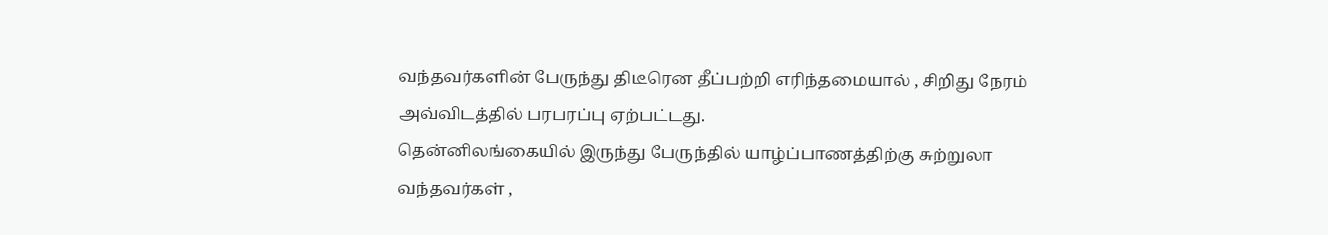வந்தவர்களின் பேருந்து திடீரென தீப்பற்றி எரிந்தமையால் , சிறிது நேரம் அவ்விடத்தில் பரபரப்பு ஏற்பட்டது.
தென்னிலங்கையில் இருந்து பேருந்தில் யாழ்ப்பாணத்திற்கு சுற்றுலா வந்தவர்கள் ,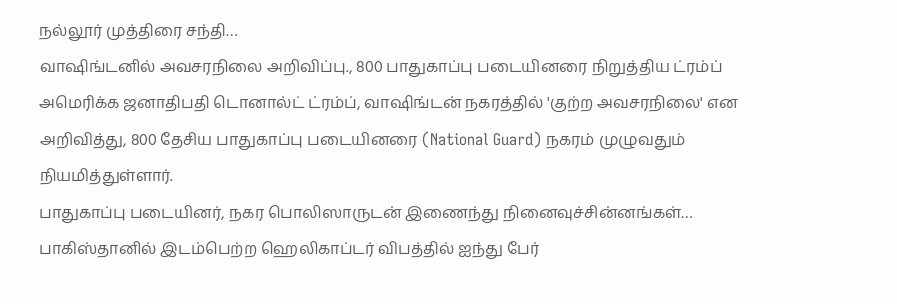நல்லூர் முத்திரை சந்தி…
வாஷிங்டனில் அவசரநிலை அறிவிப்பு., 800 பாதுகாப்பு படையினரை நிறுத்திய ட்ரம்ப்
அமெரிக்க ஜனாதிபதி டொனால்ட் ட்ரம்ப், வாஷிங்டன் நகரத்தில் 'குற்ற அவசரநிலை' என அறிவித்து, 800 தேசிய பாதுகாப்பு படையினரை (National Guard) நகரம் முழுவதும் நியமித்துள்ளார்.
பாதுகாப்பு படையினர், நகர பொலிஸாருடன் இணைந்து நினைவுச்சின்னங்கள்…
பாகிஸ்தானில் இடம்பெற்ற ஹெலிகாப்டர் விபத்தில் ஐந்து பேர்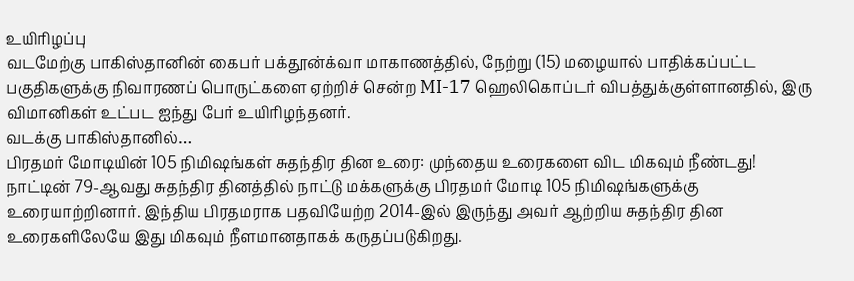உயிரிழப்பு
வடமேற்கு பாகிஸ்தானின் கைபர் பக்தூன்க்வா மாகாணத்தில், நேற்று (15) மழையால் பாதிக்கப்பட்ட பகுதிகளுக்கு நிவாரணப் பொருட்களை ஏற்றிச் சென்ற MI-17 ஹெலிகொப்டர் விபத்துக்குள்ளானதில், இரு விமானிகள் உட்பட ஐந்து பேர் உயிரிழந்தனர்.
வடக்கு பாகிஸ்தானில்…
பிரதமர் மோடியின் 105 நிமிஷங்கள் சுதந்திர தின உரை: முந்தைய உரைகளை விட மிகவும் நீண்டது!
நாட்டின் 79-ஆவது சுதந்திர தினத்தில் நாட்டு மக்களுக்கு பிரதமர் மோடி 105 நிமிஷங்களுக்கு உரையாற்றினார். இந்திய பிரதமராக பதவியேற்ற 2014-இல் இருந்து அவர் ஆற்றிய சுதந்திர தின உரைகளிலேயே இது மிகவும் நீளமானதாகக் கருதப்படுகிறது.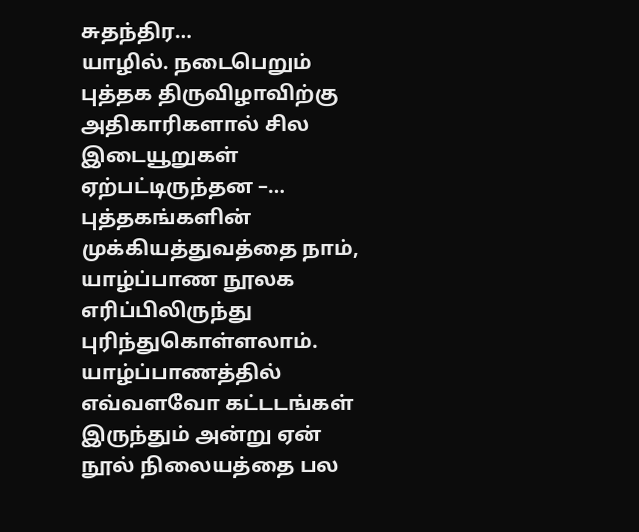சுதந்திர…
யாழில். நடைபெறும் புத்தக திருவிழாவிற்கு அதிகாரிகளால் சில இடையூறுகள் ஏற்பட்டிருந்தன –…
புத்தகங்களின் முக்கியத்துவத்தை நாம், யாழ்ப்பாண நூலக எரிப்பிலிருந்து புரிந்துகொள்ளலாம். யாழ்ப்பாணத்தில் எவ்வளவோ கட்டடங்கள் இருந்தும் அன்று ஏன் நூல் நிலையத்தை பல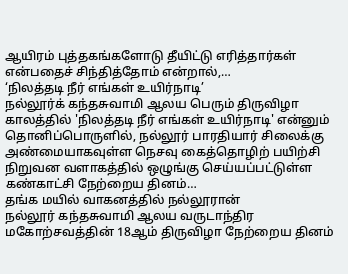ஆயிரம் புத்தகங்களோடு தீயிட்டு எரித்தார்கள் என்பதைச் சிந்தித்தோம் என்றால்,…
‘நிலத்தடி நீர் எங்கள் உயிர்நாடி’
நல்லூர்க் கந்தசுவாமி ஆலய பெரும் திருவிழா காலத்தில் 'நிலத்தடி நீர் எங்கள் உயிர்நாடி' என்னும் தொனிப்பொருளில், நல்லூர் பாரதியார் சிலைக்கு அண்மையாகவுள்ள நெசவு கைத்தொழிற் பயிற்சி நிறுவன வளாகத்தில் ஒழுங்கு செய்யப்பட்டுள்ள கண்காட்சி நேற்றைய தினம்…
தங்க மயில் வாகனத்தில் நல்லூரான்
நல்லூர் கந்தசுவாமி ஆலய வருடாந்திர மகோற்சவத்தின் 18ஆம் திருவிழா நேற்றைய தினம்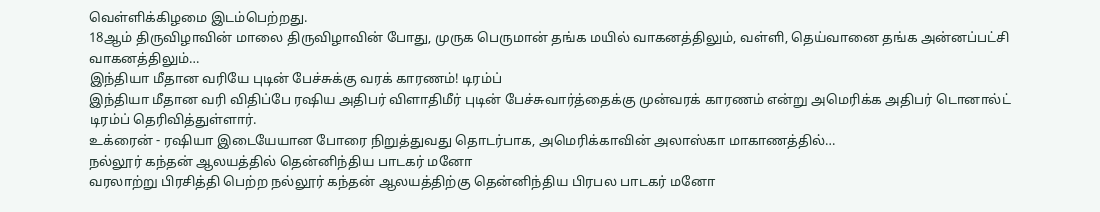வெள்ளிக்கிழமை இடம்பெற்றது.
18ஆம் திருவிழாவின் மாலை திருவிழாவின் போது, முருக பெருமான் தங்க மயில் வாகனத்திலும், வள்ளி, தெய்வானை தங்க அன்னப்பட்சி வாகனத்திலும்…
இந்தியா மீதான வரியே புடின் பேச்சுக்கு வரக் காரணம்! டிரம்ப்
இந்தியா மீதான வரி விதிப்பே ரஷிய அதிபர் விளாதிமீர் புடின் பேச்சுவார்த்தைக்கு முன்வரக் காரணம் என்று அமெரிக்க அதிபர் டொனால்ட் டிரம்ப் தெரிவித்துள்ளார்.
உக்ரைன் - ரஷியா இடையேயான போரை நிறுத்துவது தொடர்பாக, அமெரிக்காவின் அலாஸ்கா மாகாணத்தில்…
நல்லூர் கந்தன் ஆலயத்தில் தென்னிந்திய பாடகர் மனோ
வரலாற்று பிரசித்தி பெற்ற நல்லூர் கந்தன் ஆலயத்திற்கு தென்னிந்திய பிரபல பாடகர் மனோ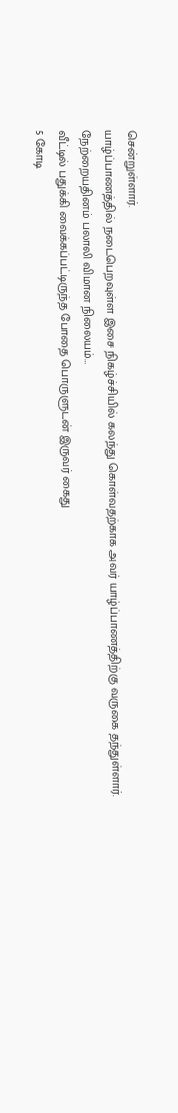சென்றுள்ளார்.
யாழ்ப்பாணத்தில் நடைபெறவுள்ள இசை நிகழ்ச்சியில் கலந்து கொள்வதற்காக அவர் யாழ்ப்பாணத்திற்கு வருகை தந்துள்ளார்.
நேற்றையதினம் பலாலி விமான நிலையம்…
வீட்டில் பதுக்கி வைக்கப்பட்டிருந்த போதை பொருளுடன் இருவர் கைது
5 கோடி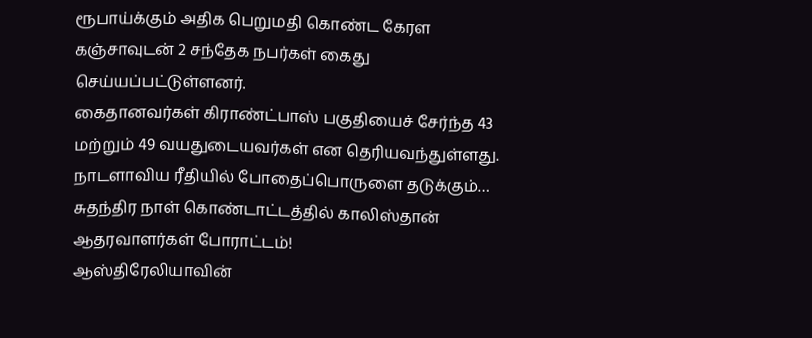ரூபாய்க்கும் அதிக பெறுமதி கொண்ட கேரள கஞ்சாவுடன் 2 சந்தேக நபர்கள் கைது செய்யப்பட்டுள்ளனர்.
கைதானவர்கள் கிராண்ட்பாஸ் பகுதியைச் சேர்ந்த 43 மற்றும் 49 வயதுடையவர்கள் என தெரியவந்துள்ளது.
நாடளாவிய ரீதியில் போதைப்பொருளை தடுக்கும்…
சுதந்திர நாள் கொண்டாட்டத்தில் காலிஸ்தான் ஆதரவாளர்கள் போராட்டம்!
ஆஸ்திரேலியாவின்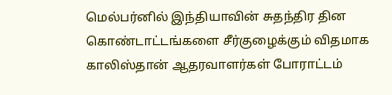மெல்பர்னில் இந்தியாவின் சுதந்திர தின கொண்டாட்டங்களை சீர்குழைக்கும் விதமாக காலிஸ்தான் ஆதரவாளர்கள் போராட்டம்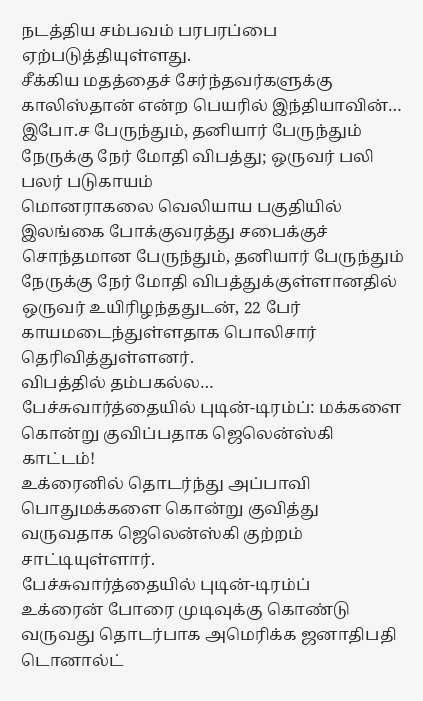நடத்திய சம்பவம் பரபரப்பை ஏற்படுத்தியுள்ளது.
சீக்கிய மதத்தைச் சேர்ந்தவர்களுக்கு காலிஸ்தான் என்ற பெயரில் இந்தியாவின்…
இபோ.ச பேருந்தும், தனியார் பேருந்தும் நேருக்கு நேர் மோதி விபத்து; ஒருவர் பலி பலர் படுகாயம்
மொனராகலை வெலியாய பகுதியில் இலங்கை போக்குவரத்து சபைக்குச் சொந்தமான பேருந்தும், தனியார் பேருந்தும் நேருக்கு நேர் மோதி விபத்துக்குள்ளானதில் ஒருவர் உயிரிழந்ததுடன், 22 பேர் காயமடைந்துள்ளதாக பொலிசார் தெரிவித்துள்ளனர்.
விபத்தில் தம்பகல்ல…
பேச்சுவார்த்தையில் புடின்-டிரம்ப்: மக்களை கொன்று குவிப்பதாக ஜெலென்ஸ்கி காட்டம்!
உக்ரைனில் தொடர்ந்து அப்பாவி பொதுமக்களை கொன்று குவித்து வருவதாக ஜெலென்ஸ்கி குற்றம் சாட்டியுள்ளார்.
பேச்சுவார்த்தையில் புடின்-டிரம்ப்
உக்ரைன் போரை முடிவுக்கு கொண்டு வருவது தொடர்பாக அமெரிக்க ஜனாதிபதி டொனால்ட்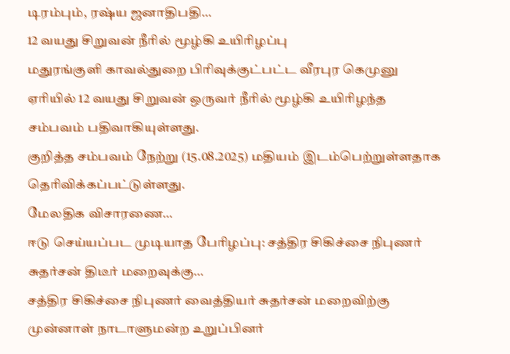டிரம்பும், ரஷ்ய ஜனாதிபதி…
12 வயது சிறுவன் நீரில் மூழ்கி உயிரிழப்பு
மதுரங்குளி காவல்துறை பிரிவுக்குட்பட்ட வீரபுர கெமுனு ஏரியில் 12 வயது சிறுவன் ஒருவர் நீரில் மூழ்கி உயிரிழந்த சம்பவம் பதிவாகியுள்ளது.
குறித்த சம்பவம் நேற்று (15.08.2025) மதியம் இடம்பெற்றுள்ளதாக தெரிவிக்கப்பட்டுள்ளது.
மேலதிக விசாரணை…
ஈடு செய்யப்பட முடியாத பேரிழப்பு: சத்திர சிகிச்சை நிபுணர் சுதர்சன் திடீர் மறைவுக்கு…
சத்திர சிகிச்சை நிபுணர் வைத்தியர் சுதர்சன் மறைவிற்கு முன்னாள் நாடாளுமன்ற உறுப்பினர்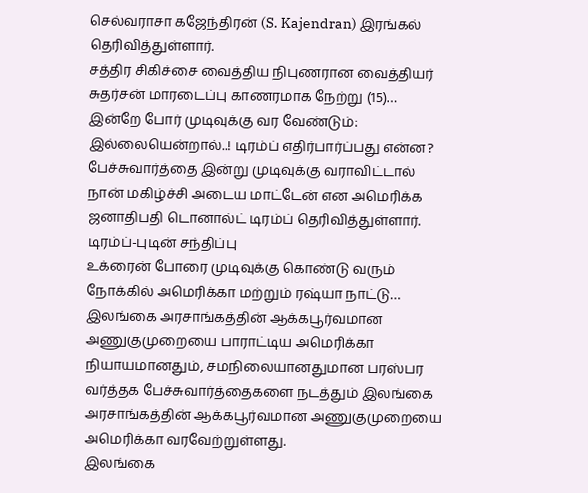செல்வராசா கஜேந்திரன் (S. Kajendran) இரங்கல் தெரிவித்துள்ளார்.
சத்திர சிகிச்சை வைத்திய நிபுணரான வைத்தியர் சுதர்சன் மாரடைப்பு காணரமாக நேற்று (15)…
இன்றே போர் முடிவுக்கு வர வேண்டும்: இல்லையென்றால்..! டிரம்ப் எதிர்பார்ப்பது என்ன?
பேச்சுவார்த்தை இன்று முடிவுக்கு வராவிட்டால் நான் மகிழ்ச்சி அடைய மாட்டேன் என அமெரிக்க ஜனாதிபதி டொனால்ட் டிரம்ப் தெரிவித்துள்ளார்.
டிரம்ப்-புடின் சந்திப்பு
உக்ரைன் போரை முடிவுக்கு கொண்டு வரும் நோக்கில் அமெரிக்கா மற்றும் ரஷ்யா நாட்டு…
இலங்கை அரசாங்கத்தின் ஆக்கபூர்வமான அணுகுமுறையை பாராட்டிய அமெரிக்கா
நியாயமானதும், சமநிலையானதுமான பரஸ்பர வர்த்தக பேச்சுவார்த்தைகளை நடத்தும் இலங்கை அரசாங்கத்தின் ஆக்கபூர்வமான அணுகுமுறையை அமெரிக்கா வரவேற்றுள்ளது.
இலங்கை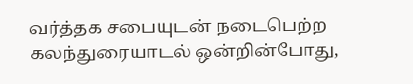வர்த்தக சபையுடன் நடைபெற்ற கலந்துரையாடல் ஒன்றின்போது,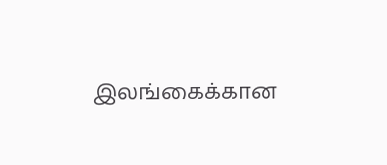இலங்கைக்கான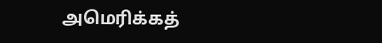அமெரிக்கத்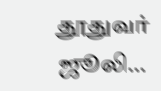தூதுவர் ஜூலி…